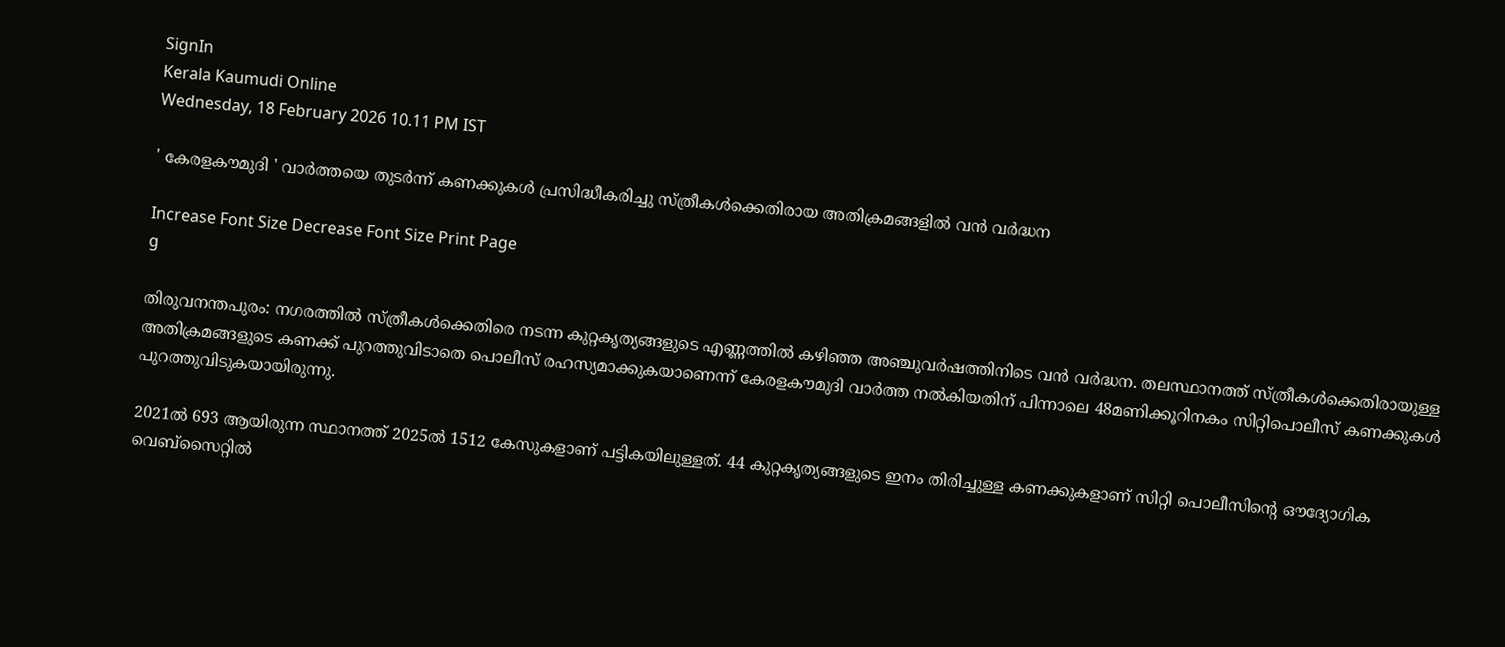SignIn
Kerala Kaumudi Online
Wednesday, 18 February 2026 10.11 PM IST

' കേരളകൗമുദി ' വാർത്തയെ തുടർന്ന് കണക്കുകൾ പ്രസിദ്ധീകരിച്ചു സ്ത്രീകൾക്കെതിരായ അതിക്രമങ്ങളിൽ വൻ വർദ്ധന

Increase Font Size Decrease Font Size Print Page
g

തിരുവനന്തപുരം: നഗരത്തിൽ സ്ത്രീകൾക്കെതിരെ നടന്ന കുറ്റകൃത്യങ്ങളുടെ എണ്ണത്തിൽ കഴിഞ്ഞ അഞ്ചുവർഷത്തിനിടെ വൻ വർദ്ധന. തലസ്ഥാനത്ത് സ്ത്രീകൾക്കെതിരായുള്ള അതിക്രമങ്ങളുടെ കണക്ക് പുറത്തുവിടാതെ പൊലീസ് രഹസ്യമാക്കുകയാണെന്ന് കേരളകൗമുദി വാർത്ത നൽകിയതിന് പിന്നാലെ 48മണിക്കൂറിനകം സിറ്റിപൊലീസ് കണക്കുകൾ പുറത്തുവിടുകയായിരുന്നു.

2021ൽ 693 ആയിരുന്ന സ്ഥാനത്ത് 2025ൽ 1512 കേസുകളാണ് പട്ടികയിലുള്ളത്. 44 കുറ്റകൃത്യങ്ങളുടെ ഇനം തിരിച്ചുള്ള കണക്കുകളാണ് സിറ്റി പൊലീസിന്റെ ഔദ്യോഗിക വെബ്സൈറ്റിൽ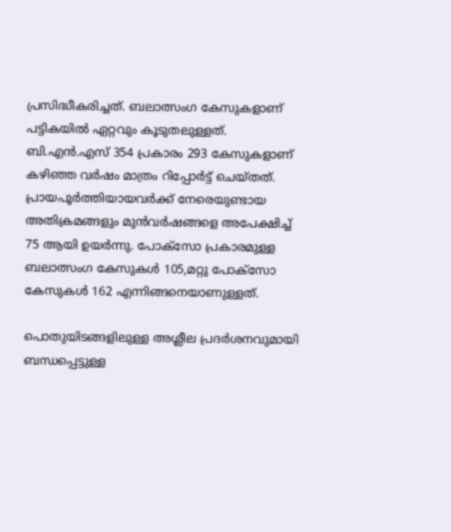പ്രസിദ്ധീകരിച്ചത്. ബലാത്സംഗ കേസുകളാണ് പട്ടികയിൽ ഏറ്റവും കൂടുതലുള്ളത്. ബി.എൻ.എസ് 354 പ്രകാരം 293 കേസുകളാണ് കഴിഞ്ഞ വർഷം മാത്രം റിപ്പോർട്ട് ചെയ്‌തത്. പ്രായപൂർത്തിയായവർക്ക് നേരെയുണ്ടായ അതിക്രമങ്ങളും മുൻവർഷങ്ങളെ അപേക്ഷിച്ച് 75 ആയി ഉയർന്നു. പോക്സോ പ്രകാരമുള്ള ബലാത്സംഗ കേസുകൾ 105,മറ്റു പോക്സോ കേസുകൾ 162 എന്നിങ്ങനെയാണുള്ളത്.

പൊതുയിടങ്ങളിലുള്ള അശ്ലീല പ്രദർശനവുമായി ബന്ധപ്പെട്ടുള്ള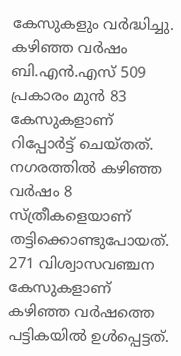കേസുകളും വർദ്ധിച്ചു. കഴിഞ്ഞ വർഷം ബി.എൻ.എസ് 509 പ്രകാരം മുൻ 83 കേസുകളാണ് റിപ്പോർട്ട് ചെയ്‌തത്. നഗരത്തിൽ കഴിഞ്ഞ വർഷം 8 സ്ത്രീകളെയാണ് തട്ടിക്കൊണ്ടുപോയത്. 271 വിശ്വാസവഞ്ചന കേസുകളാണ് കഴിഞ്ഞ വർഷത്തെ പട്ടികയിൽ ഉൾപ്പെട്ടത്.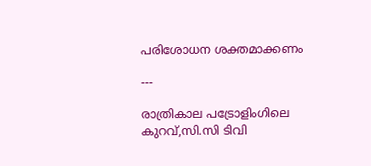പരിശോധന ശക്തമാക്കണം

---

രാത്രികാല പട്രോളിംഗിലെ കുറവ്,സി.സി ടിവി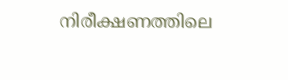നിരീക്ഷണത്തിലെ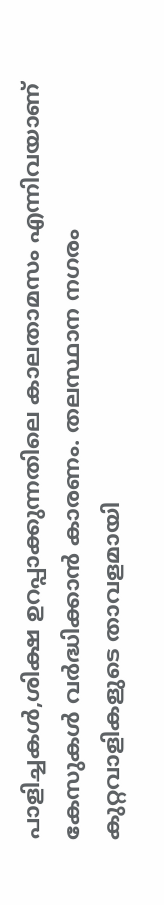പാളിച്ചകൾ,ശിക്ഷ ഉറപ്പാക്കുന്നതിലെ കാലതാമസം എന്നിവയാണ് കേസുകൾ വർദ്ധിക്കാൻ കാരണം. തലസ്ഥാന നഗരം കുറ്റവാളികളുടെ താവളമായി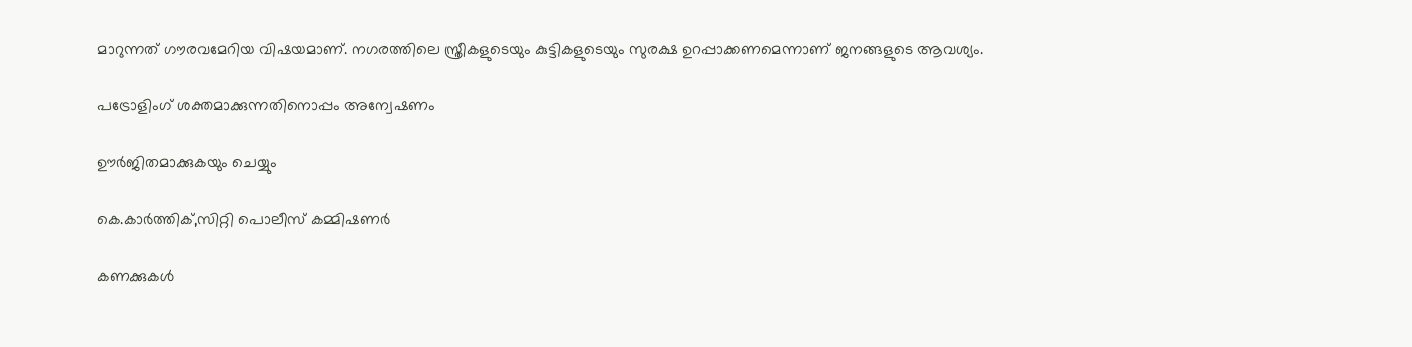മാറുന്നത് ഗൗരവമേറിയ വിഷയമാണ്. നഗരത്തിലെ സ്ത്രീകളുടെയും കുട്ടികളുടെയും സുരക്ഷ ഉറപ്പാക്കണമെന്നാണ് ജനങ്ങളുടെ ആവശ്യം.

പട്രോളിംഗ് ശക്തമാക്കുന്നതിനൊപ്പം അന്വേഷണം

ഊർജിതമാക്കുകയും ചെയ്യും

കെ.കാർത്തിക്,സിറ്റി പൊലീസ് കമ്മിഷണർ

കണക്കുകൾ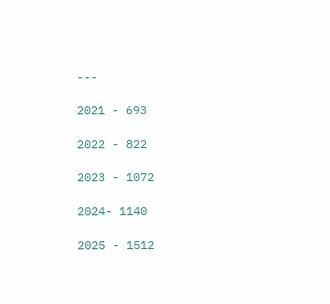---

2021 - 693

2022 - 822

2023 - 1072

2024- 1140

2025 - 1512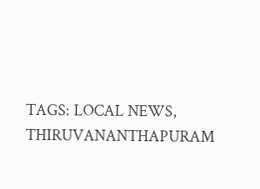TAGS: LOCAL NEWS, THIRUVANANTHAPURAM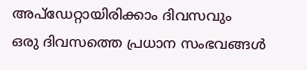അപ്ഡേറ്റായിരിക്കാം ദിവസവും
ഒരു ദിവസത്തെ പ്രധാന സംഭവങ്ങൾ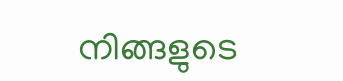നിങ്ങളുടെ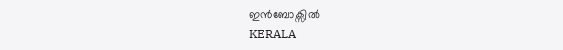ഇൻബോക്സിൽ
KERALA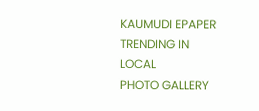KAUMUDI EPAPER
TRENDING IN LOCAL
PHOTO GALLERY